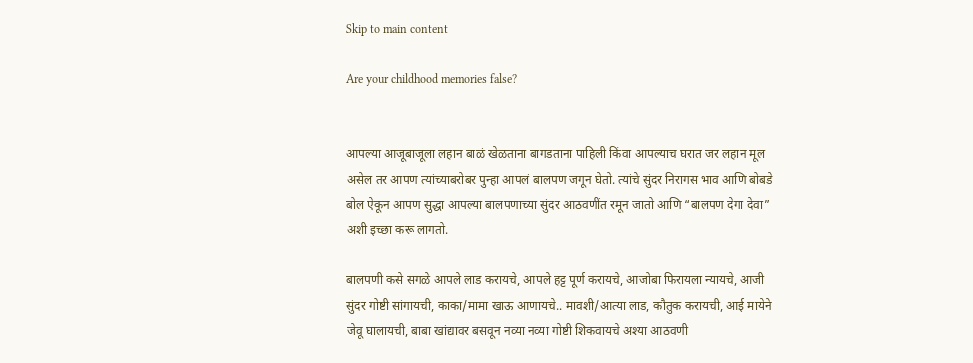Skip to main content

Are your childhood memories false?


आपल्या आजूबाजूला लहान बाळं खेळताना बागडताना पाहिली किंवा आपल्याच घरात जर लहान मूल असेल तर आपण त्यांच्याबरोबर पुन्हा आपलं बालपण जगून घेतो. त्यांचे सुंदर निरागस भाव आणि बोबडे बोल ऐकून आपण सुद्धा आपल्या बालपणाच्या सुंदर आठवणींत रमून जातो आणि “बालपण देगा देवा” अशी इच्छा करू लागतो.

बालपणी कसे सगळे आपले लाड करायचे, आपले हट्ट पूर्ण करायचे, आजोबा फिरायला न्यायचे, आजी सुंदर गोष्टी सांगायची, काका/मामा खाऊ आणायचे.. मावशी/आत्या लाड, कौतुक करायची, आई मायेने जेवू घालायची, बाबा खांद्यावर बसवून नव्या नव्या गोष्टी शिकवायचे अश्या आठवणी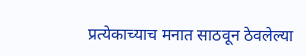प्रत्येकाच्याच मनात साठवून ठेवलेल्या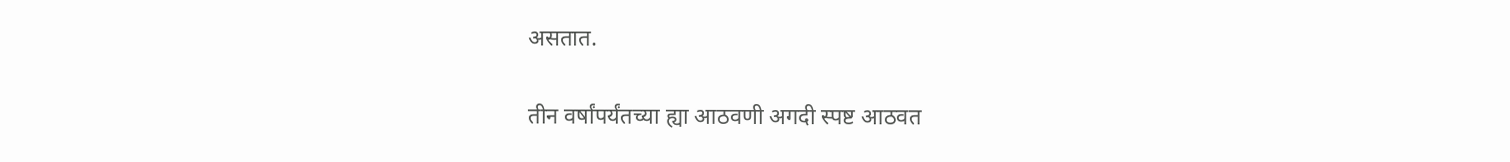असतात.

तीन वर्षांपर्यंतच्या ह्या आठवणी अगदी स्पष्ट आठवत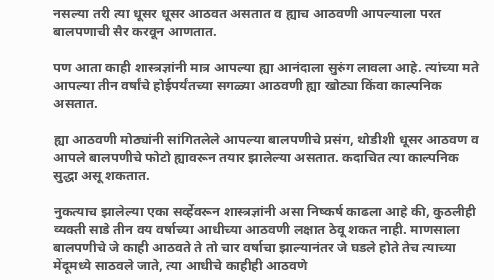नसल्या तरी त्या धूसर धूसर आठवत असतात व ह्याच आठवणी आपल्याला परत बालपणाची सैर करवून आणतात.

पण आता काही शास्त्रज्ञांनी मात्र आपल्या ह्या आनंदाला सुरुंग लावला आहे. त्यांच्या मते आपल्या तीन वर्षांचे होईपर्यंतच्या सगळ्या आठवणी ह्या खोट्या किंवा काल्पनिक असतात.

ह्या आठवणी मोठ्यांनी सांगितलेले आपल्या बालपणीचे प्रसंग, थोडीशी धूसर आठवण व आपले बालपणीचे फोटो ह्यावरून तयार झालेल्या असतात. कदाचित त्या काल्पनिक सुद्धा असू शकतात.

नुकत्याच झालेल्या एका सर्व्हेवरून शास्त्रज्ञांनी असा निष्कर्ष काढला आहे की, कुठलीही व्यक्ती साडे तीन वय वर्षाच्या आधीच्या आठवणी लक्षात ठेवू शकत नाही. माणसाला बालपणीचे जे काही आठवते ते तो चार वर्षाचा झाल्यानंतर जे घडले होते तेच त्याच्या मेंदूमध्ये साठवले जाते, त्या आधीचे काहीही आठवणे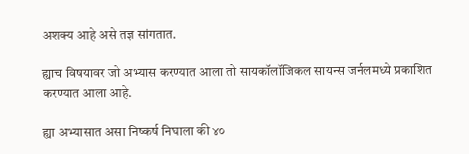अशक्य आहे असे तज्ञ सांगतात.

ह्याच विषयावर जो अभ्यास करण्यात आला तो सायकॉलॉजिकल सायन्स जर्नलमध्ये प्रकाशित करण्यात आला आहे.

ह्या अभ्यासात असा निष्कर्ष निघाला की ४०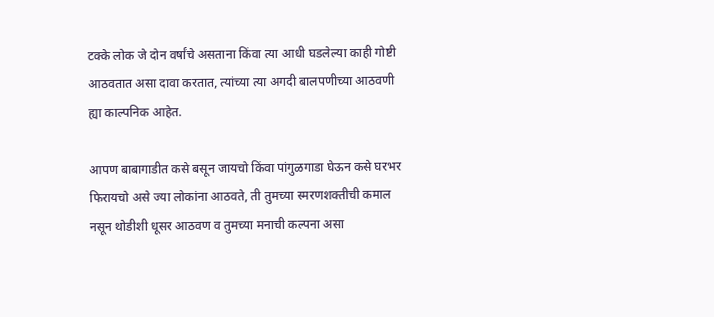टक्के लोक जे दोन वर्षांचे असताना किंवा त्या आधी घडलेल्या काही गोष्टी आठवतात असा दावा करतात, त्यांच्या त्या अगदी बालपणीच्या आठवणी ह्या काल्पनिक आहेत.

आपण बाबागाडीत कसे बसून जायचो किंवा पांगुळगाडा घेऊन कसे घरभर फिरायचो असे ज्या लोकांना आठवते, ती तुमच्या स्मरणशक्तीची कमाल नसून थोडीशी धूसर आठवण व तुमच्या मनाची कल्पना असा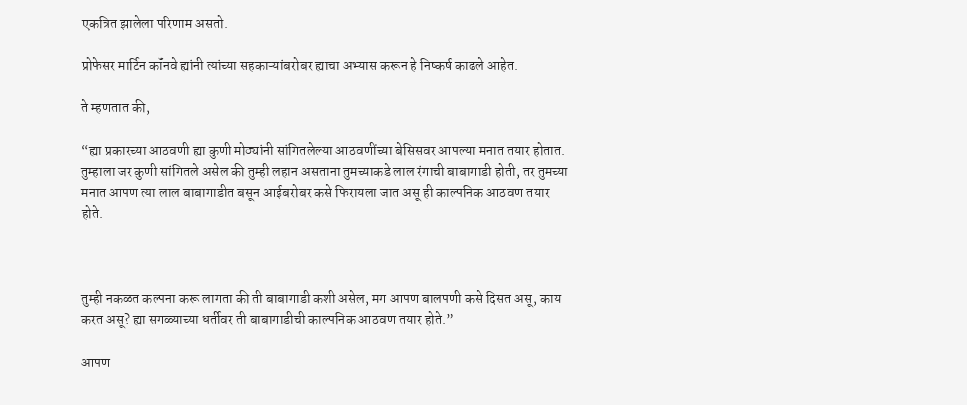एकत्रित झालेला परिणाम असतो.

प्रोफेसर मार्टिन कॉंनवे ह्यांनी त्यांच्या सहकाऱ्यांबरोबर ह्याचा अभ्यास करून हे निष्कर्ष काढले आहेत.

ते म्हणतात की,

“ह्या प्रकारच्या आठवणी ह्या कुणी मोठ्यांनी सांगितलेल्या आठवणींच्या बेसिसवर आपल्या मनात तयार होतात. तुम्हाला जर कुणी सांगितले असेल की तुम्ही लहान असताना तुमच्याकडे लाल रंगाची बाबागाडी होती, तर तुमच्या मनात आपण त्या लाल बाबागाडीत बसून आईबरोबर कसे फिरायला जात असू ही काल्पनिक आठवण तयार होते.



तुम्ही नकळत कल्पना करू लागता की ती बाबागाडी कशी असेल, मग आपण बालपणी कसे दिसत असू, काय करत असू? ह्या सगळ्याच्या धर्तीवर ती बाबागाडीची काल्पनिक आठवण तयार होते.”

आपण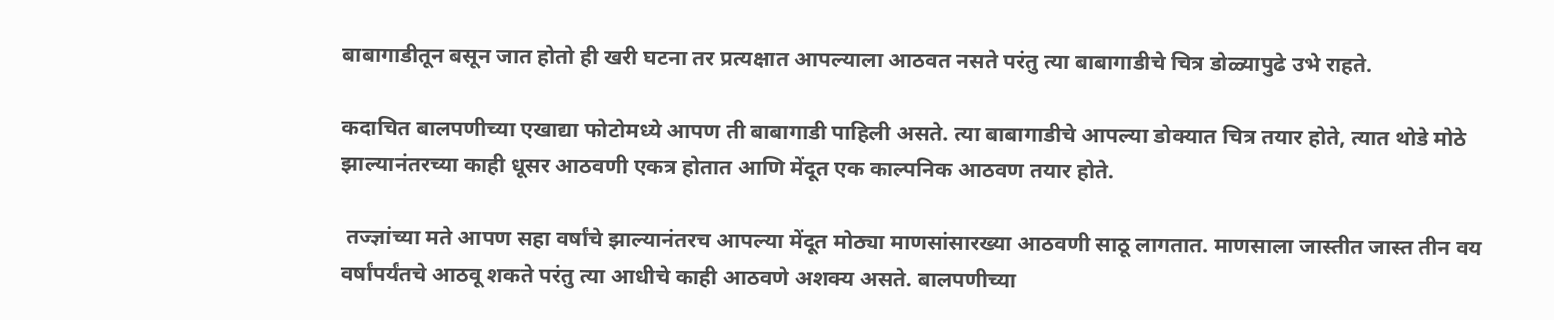बाबागाडीतून बसून जात होतो ही खरी घटना तर प्रत्यक्षात आपल्याला आठवत नसते परंतु त्या बाबागाडीचे चित्र डोळ्यापुढे उभे राहते.

कदाचित बालपणीच्या एखाद्या फोटोमध्ये आपण ती बाबागाडी पाहिली असते. त्या बाबागाडीचे आपल्या डोक्यात चित्र तयार होते, त्यात थोडे मोठे झाल्यानंतरच्या काही धूसर आठवणी एकत्र होतात आणि मेंदूत एक काल्पनिक आठवण तयार होते.

 तज्ज्ञांच्या मते आपण सहा वर्षांचे झाल्यानंतरच आपल्या मेंदूत मोठ्या माणसांसारख्या आठवणी साठू लागतात. माणसाला जास्तीत जास्त तीन वय वर्षांपर्यंतचे आठवू शकते परंतु त्या आधीचे काही आठवणे अशक्य असते. बालपणीच्या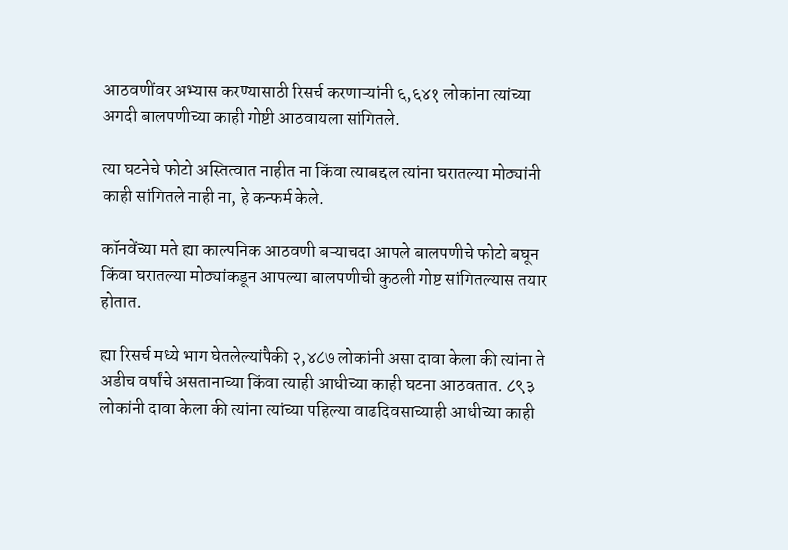आठवणींवर अभ्यास करण्यासाठी रिसर्च करणाऱ्यांनी ६,६४१ लोकांना त्यांच्या अगदी बालपणीच्या काही गोष्टी आठवायला सांगितले.

त्या घटनेचे फोटो अस्तित्वात नाहीत ना किंवा त्याबद्दल त्यांना घरातल्या मोठ्यांनी काही सांगितले नाही ना, हे कन्फर्म केले.

कॉनवेंच्या मते ह्या काल्पनिक आठवणी बऱ्याचदा आपले बालपणीचे फोटो बघून किंवा घरातल्या मोठ्यांकडून आपल्या बालपणीची कुठली गोष्ट सांगितल्यास तयार होतात.

ह्या रिसर्च मध्ये भाग घेतलेल्यांपैकी २,४८७ लोकांनी असा दावा केला की त्यांना ते अडीच वर्षांचे असतानाच्या किंवा त्याही आधीच्या काही घटना आठवतात. ८९३ लोकांनी दावा केला की त्यांना त्यांच्या पहिल्या वाढदिवसाच्याही आधीच्या काही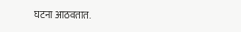घटना आठवतात.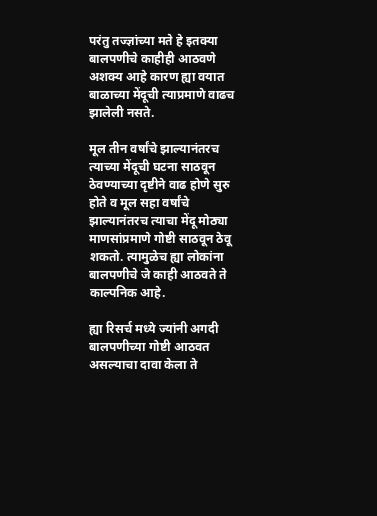परंतु तज्ज्ञांच्या मते हे इतक्या बालपणीचे काहीही आठवणे अशक्य आहे कारण ह्या वयात बाळाच्या मेंदूची त्याप्रमाणे वाढच झालेली नसते.

मूल तीन वर्षांचे झाल्यानंतरच त्याच्या मेंदूची घटना साठवून ठेवण्याच्या दृष्टीने वाढ होणे सुरु होते व मूल सहा वर्षांचे झाल्यानंतरच त्याचा मेंदू मोठ्या माणसांप्रमाणे गोष्टी साठवून ठेवू शकतो. त्यामुळेच ह्या लोकांना बालपणीचे जे काही आठवते ते काल्पनिक आहे.

ह्या रिसर्च मध्ये ज्यांनी अगदी बालपणीच्या गोष्टी आठवत असल्याचा दावा केला ते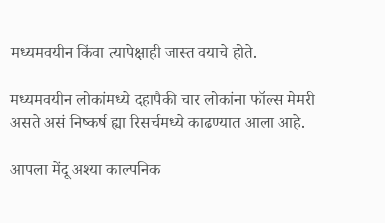मध्यमवयीन किंवा त्यापेक्षाही जास्त वयाचे होते.

मध्यमवयीन लोकांमध्ये दहापैकी चार लोकांना फॉल्स मेमरी असते असं निष्कर्ष ह्या रिसर्चमध्ये काढण्यात आला आहे.

आपला मेंदू अश्या काल्पनिक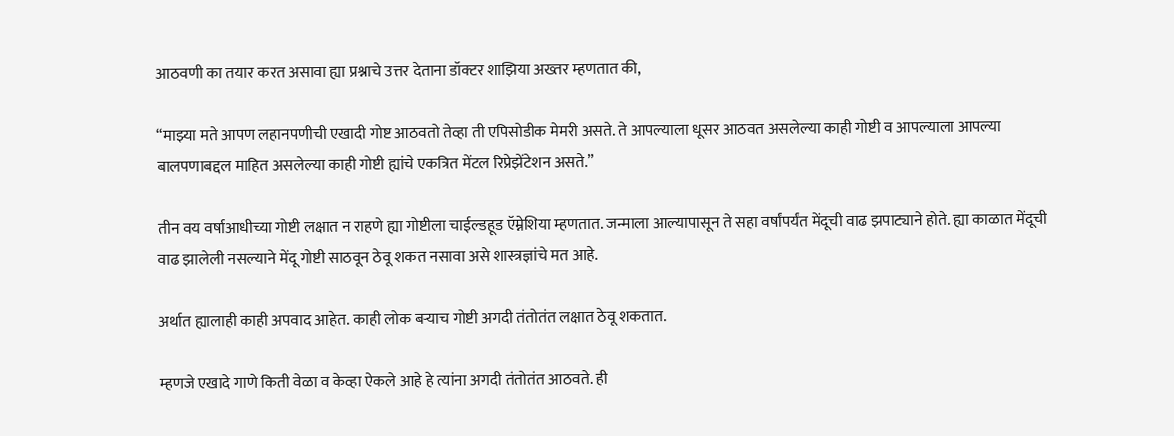आठवणी का तयार करत असावा ह्या प्रश्नाचे उत्तर देताना डॉक्टर शाझिया अख्तर म्हणतात की,

“माझ्या मते आपण लहानपणीची एखादी गोष्ट आठवतो तेव्हा ती एपिसोडीक मेमरी असते. ते आपल्याला धूसर आठवत असलेल्या काही गोष्टी व आपल्याला आपल्या बालपणाबद्दल माहित असलेल्या काही गोष्टी ह्यांचे एकत्रित मेंटल रिप्रेझेंटेशन असते.”

तीन वय वर्षाआधीच्या गोष्टी लक्षात न राहणे ह्या गोष्टीला चाईल्डहूड ऍम्नेशिया म्हणतात. जन्माला आल्यापासून ते सहा वर्षांपर्यंत मेंदूची वाढ झपाट्याने होते. ह्या काळात मेंदूची वाढ झालेली नसल्याने मेंदू गोष्टी साठवून ठेवू शकत नसावा असे शास्त्रज्ञांचे मत आहे.

अर्थात ह्यालाही काही अपवाद आहेत. काही लोक बऱ्याच गोष्टी अगदी तंतोतंत लक्षात ठेवू शकतात.

म्हणजे एखादे गाणे किती वेळा व केव्हा ऐकले आहे हे त्यांना अगदी तंतोतंत आठवते. ही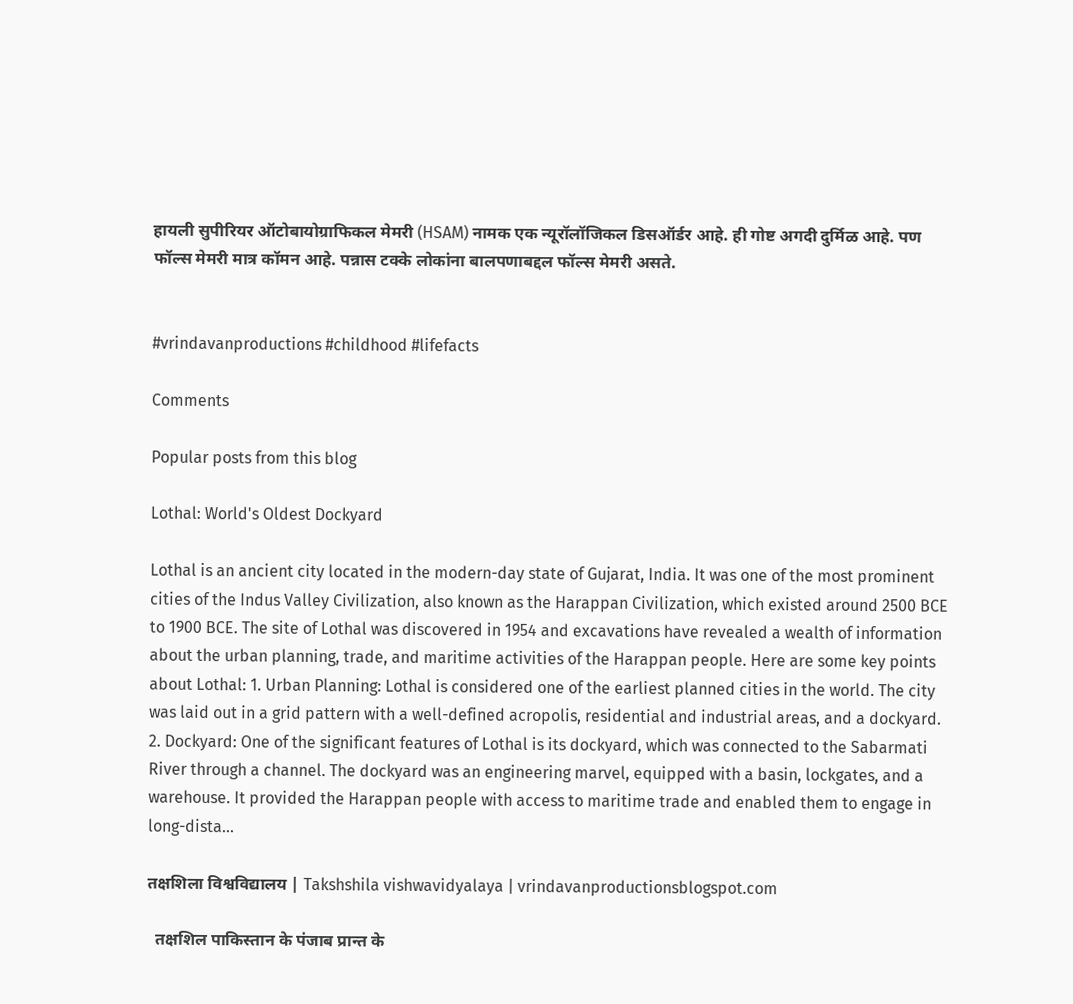हायली सुपीरियर ऑटोबायोग्राफिकल मेमरी (HSAM) नामक एक न्यूरॉलॉजिकल डिसऑर्डर आहे. ही गोष्ट अगदी दुर्मिळ आहे. पण फॉल्स मेमरी मात्र कॉमन आहे. पन्नास टक्के लोकांना बालपणाबद्दल फॉल्स मेमरी असते.


#vrindavanproductions #childhood #lifefacts

Comments

Popular posts from this blog

Lothal: World's Oldest Dockyard

Lothal is an ancient city located in the modern-day state of Gujarat, India. It was one of the most prominent cities of the Indus Valley Civilization, also known as the Harappan Civilization, which existed around 2500 BCE to 1900 BCE. The site of Lothal was discovered in 1954 and excavations have revealed a wealth of information about the urban planning, trade, and maritime activities of the Harappan people. Here are some key points about Lothal: 1. Urban Planning: Lothal is considered one of the earliest planned cities in the world. The city was laid out in a grid pattern with a well-defined acropolis, residential and industrial areas, and a dockyard. 2. Dockyard: One of the significant features of Lothal is its dockyard, which was connected to the Sabarmati River through a channel. The dockyard was an engineering marvel, equipped with a basin, lockgates, and a warehouse. It provided the Harappan people with access to maritime trade and enabled them to engage in long-dista...

तक्षशिला विश्वविद्यालय | Takshshila vishwavidyalaya | vrindavanproductionsblogspot.com

  तक्षशिल पाकिस्तान के पंजाब प्रान्त के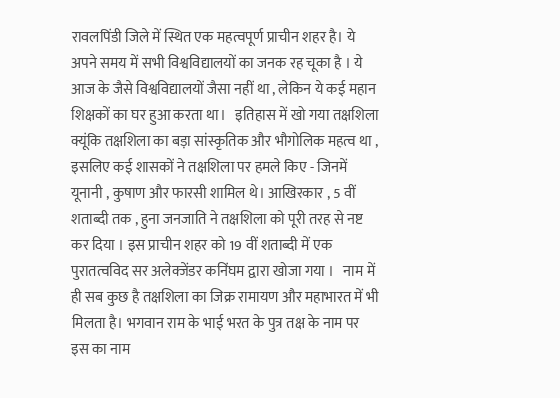रावलपिंडी जिले में स्थित एक महत्वपूर्ण प्राचीन शहर है। ये अपने समय में सभी विश्वविद्यालयों का जनक रह चूका है । ये आज के जैसे विश्वविद्यालयों जैसा नहीं था , लेकिन ये कई महान शिक्षकों का घर हुआ करता था।   इतिहास में खो गया तक्षशिला क्यूंकि तक्षशिला का बड़ा सांस्कृतिक और भौगोलिक महत्व था , इसलिए कई शासकों ने तक्षशिला पर हमले किए - जिनमें यूनानी , कुषाण और फारसी शामिल थे। आखिरकार , 5 वीं शताब्दी तक , हुना जनजाति ने तक्षशिला को पूरी तरह से नष्ट कर दिया । इस प्राचीन शहर को 19 वीं शताब्दी में एक पुरातत्वविद सर अलेक्जेंडर कनिंघम द्वारा खोजा गया ।   नाम में ही सब कुछ है तक्षशिला का जिक्र रामायण और महाभारत में भी मिलता है। भगवान राम के भाई भरत के पुत्र तक्ष के नाम पर इस का नाम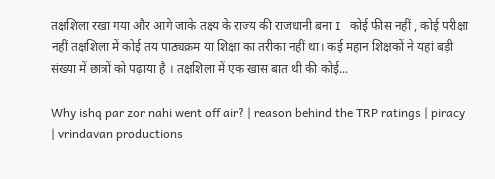तक्षशिला रखा गया और आगे जाके तक्ष्य के राज्य की राजधानी बना I   कोई फीस नहीं , कोई परीक्षा नहीं तक्षशिला में कोई तय पाठ्यक्रम या शिक्षा का तरीका नहीं था। कई महान शिक्षकों ने यहां बड़ी संख्या में छात्रों को पढ़ाया है । तक्षशिला में एक खास बात थी की कोई...

Why ishq par zor nahi went off air? | reason behind the TRP ratings | piracy | vrindavan productions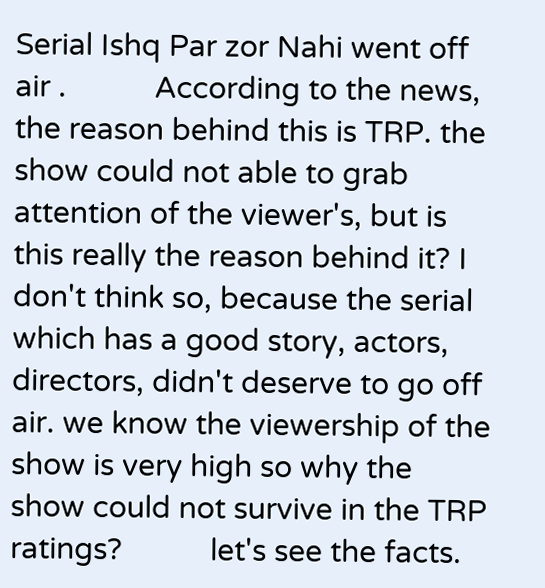Serial Ishq Par zor Nahi went off air .           According to the news, the reason behind this is TRP. the show could not able to grab attention of the viewer's, but is this really the reason behind it? I don't think so, because the serial which has a good story, actors, directors, didn't deserve to go off air. we know the viewership of the show is very high so why the show could not survive in the TRP ratings?           let's see the facts.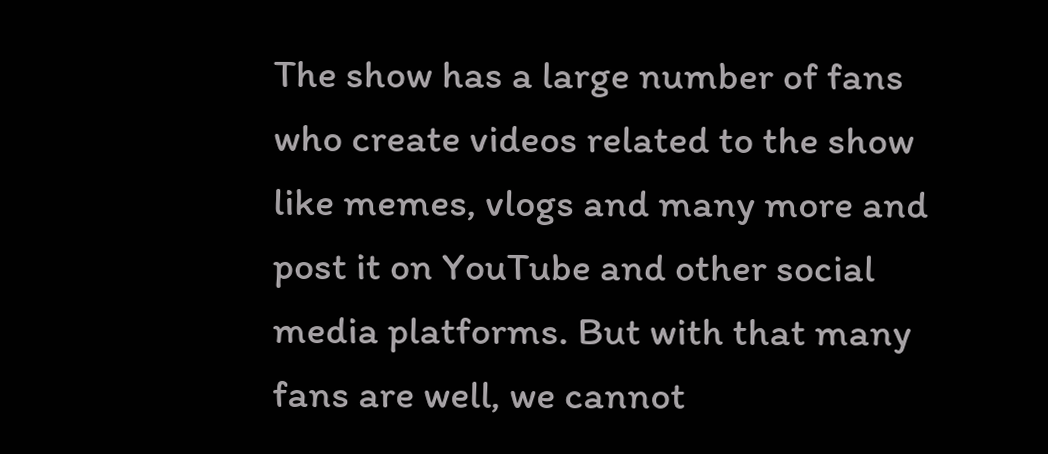The show has a large number of fans who create videos related to the show like memes, vlogs and many more and post it on YouTube and other social media platforms. But with that many fans are well, we cannot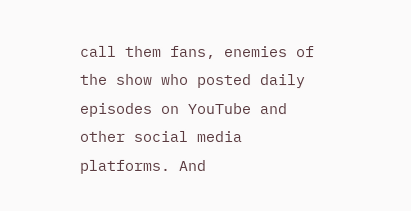call them fans, enemies of the show who posted daily episodes on YouTube and other social media platforms. And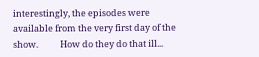interestingly, the episodes were available from the very first day of the show.           How do they do that ill...